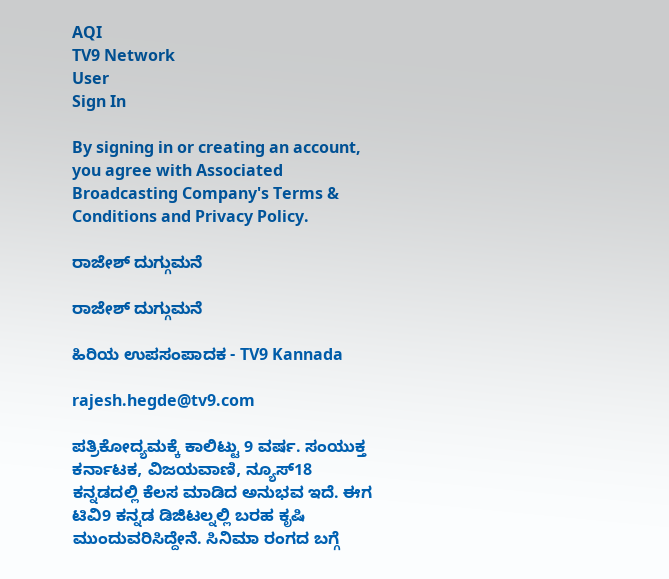AQI
TV9 Network
User
Sign In

By signing in or creating an account, you agree with Associated Broadcasting Company's Terms & Conditions and Privacy Policy.

ರಾಜೇಶ್ ದುಗ್ಗುಮನೆ

ರಾಜೇಶ್ ದುಗ್ಗುಮನೆ

ಹಿರಿಯ ಉಪಸಂಪಾದಕ - TV9 Kannada

rajesh.hegde@tv9.com

ಪತ್ರಿಕೋದ್ಯಮಕ್ಕೆ ಕಾಲಿಟ್ಟು 9 ವರ್ಷ. ಸಂಯುಕ್ತ ಕರ್ನಾಟಕ, ವಿಜಯವಾಣಿ, ನ್ಯೂಸ್18 ಕನ್ನಡದಲ್ಲಿ ಕೆಲಸ ಮಾಡಿದ ಅನುಭವ ಇದೆ. ಈಗ ಟಿವಿ9 ಕನ್ನಡ ಡಿಜಿಟಲ್ನಲ್ಲಿ ಬರಹ ಕೃಷಿ ಮುಂದುವರಿಸಿದ್ದೇನೆ. ಸಿನಿಮಾ ರಂಗದ ಬಗ್ಗೆ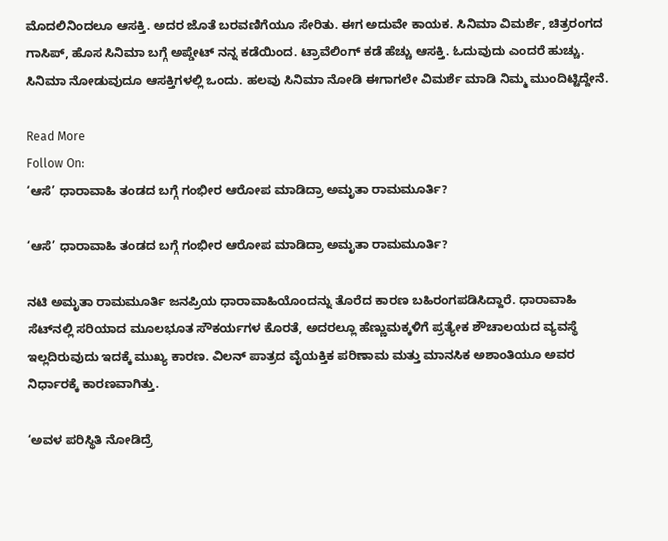ಮೊದಲಿನಿಂದಲೂ ಆಸಕ್ತಿ. ಅದರ ಜೊತೆ ಬರವಣಿಗೆಯೂ ಸೇರಿತು. ಈಗ ಅದುವೇ ಕಾಯಕ. ಸಿನಿಮಾ ವಿಮರ್ಶೆ, ಚಿತ್ರರಂಗದ ಗಾಸಿಪ್, ಹೊಸ ಸಿನಿಮಾ ಬಗ್ಗೆ ಅಪ್ಡೇಟ್ ನನ್ನ ಕಡೆಯಿಂದ. ಟ್ರಾವೆಲಿಂಗ್ ಕಡೆ ಹೆಚ್ಚು ಆಸಕ್ತಿ. ಓದುವುದು ಎಂದರೆ ಹುಚ್ಚು. ಸಿನಿಮಾ ನೋಡುವುದೂ ಆಸಕ್ತಿಗಳಲ್ಲಿ ಒಂದು. ಹಲವು ಸಿನಿಮಾ ನೋಡಿ ಈಗಾಗಲೇ ವಿಮರ್ಶೆ ಮಾಡಿ ನಿಮ್ಮ ಮುಂದಿಟ್ಟಿದ್ದೇನೆ.

Read More
Follow On:
‘ಆಸೆ’ ಧಾರಾವಾಹಿ ತಂಡದ ಬಗ್ಗೆ ಗಂಭೀರ ಆರೋಪ ಮಾಡಿದ್ರಾ ಅಮೃತಾ ರಾಮಮೂರ್ತಿ?

‘ಆಸೆ’ ಧಾರಾವಾಹಿ ತಂಡದ ಬಗ್ಗೆ ಗಂಭೀರ ಆರೋಪ ಮಾಡಿದ್ರಾ ಅಮೃತಾ ರಾಮಮೂರ್ತಿ?

ನಟಿ ಅಮೃತಾ ರಾಮಮೂರ್ತಿ ಜನಪ್ರಿಯ ಧಾರಾವಾಹಿಯೊಂದನ್ನು ತೊರೆದ ಕಾರಣ ಬಹಿರಂಗಪಡಿಸಿದ್ದಾರೆ. ಧಾರಾವಾಹಿ ಸೆಟ್‌ನಲ್ಲಿ ಸರಿಯಾದ ಮೂಲಭೂತ ಸೌಕರ್ಯಗಳ ಕೊರತೆ, ಅದರಲ್ಲೂ ಹೆಣ್ಣುಮಕ್ಕಳಿಗೆ ಪ್ರತ್ಯೇಕ ಶೌಚಾಲಯದ ವ್ಯವಸ್ಥೆ ಇಲ್ಲದಿರುವುದು ಇದಕ್ಕೆ ಮುಖ್ಯ ಕಾರಣ. ವಿಲನ್ ಪಾತ್ರದ ವೈಯಕ್ತಿಕ ಪರಿಣಾಮ ಮತ್ತು ಮಾನಸಿಕ ಅಶಾಂತಿಯೂ ಅವರ ನಿರ್ಧಾರಕ್ಕೆ ಕಾರಣವಾಗಿತ್ತು.

‘ಅವಳ ಪರಿಸ್ಥಿತಿ ನೋಡಿದ್ರೆ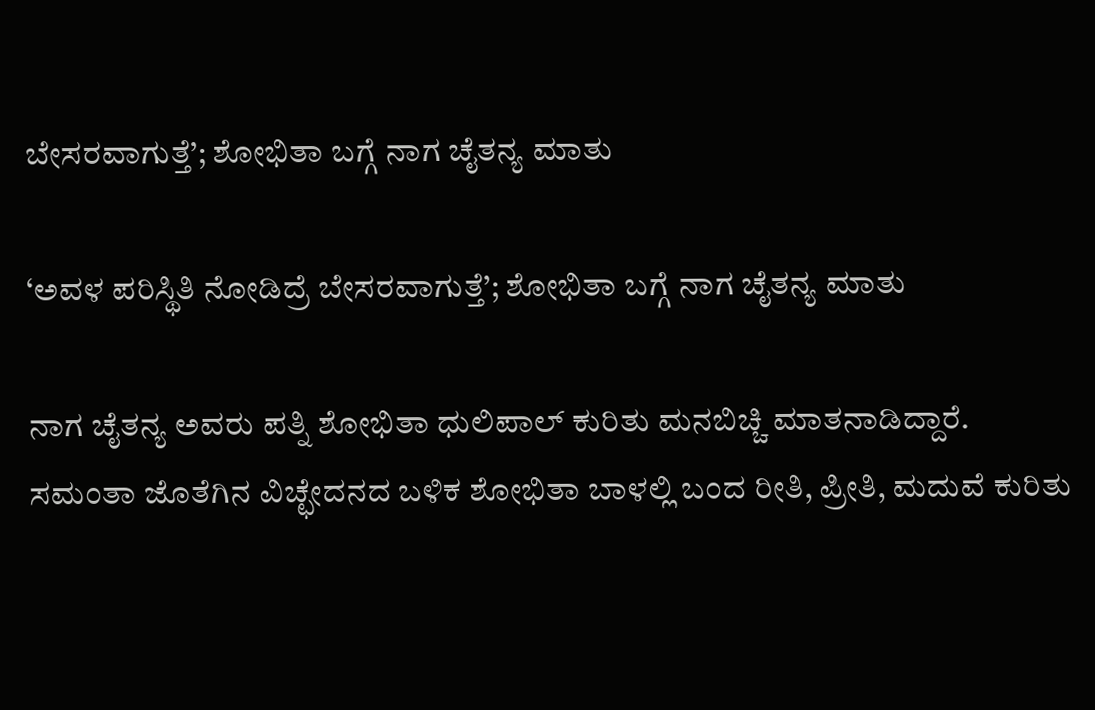ಬೇಸರವಾಗುತ್ತೆ’; ಶೋಭಿತಾ ಬಗ್ಗೆ ನಾಗ ಚೈತನ್ಯ ಮಾತು

‘ಅವಳ ಪರಿಸ್ಥಿತಿ ನೋಡಿದ್ರೆ ಬೇಸರವಾಗುತ್ತೆ’; ಶೋಭಿತಾ ಬಗ್ಗೆ ನಾಗ ಚೈತನ್ಯ ಮಾತು

ನಾಗ ಚೈತನ್ಯ ಅವರು ಪತ್ನಿ ಶೋಭಿತಾ ಧುಲಿಪಾಲ್ ಕುರಿತು ಮನಬಿಚ್ಚಿ ಮಾತನಾಡಿದ್ದಾರೆ. ಸಮಂತಾ ಜೊತೆಗಿನ ವಿಚ್ಛೇದನದ ಬಳಿಕ ಶೋಭಿತಾ ಬಾಳಲ್ಲಿ ಬಂದ ರೀತಿ, ಪ್ರೀತಿ, ಮದುವೆ ಕುರಿತು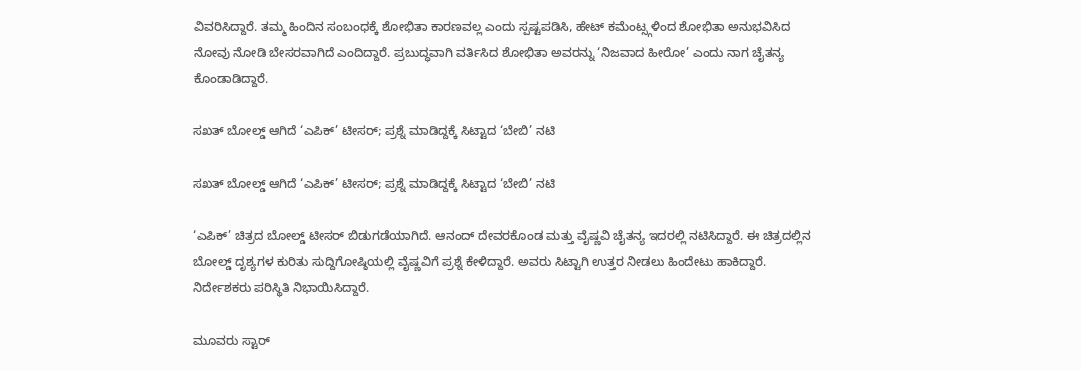ವಿವರಿಸಿದ್ದಾರೆ. ತಮ್ಮ ಹಿಂದಿನ ಸಂಬಂಧಕ್ಕೆ ಶೋಭಿತಾ ಕಾರಣವಲ್ಲ ಎಂದು ಸ್ಪಷ್ಟಪಡಿಸಿ, ಹೇಟ್ ಕಮೆಂಟ್ಸ್ಗಳಿಂದ ಶೋಭಿತಾ ಅನುಭವಿಸಿದ ನೋವು ನೋಡಿ ಬೇಸರವಾಗಿದೆ ಎಂದಿದ್ದಾರೆ. ಪ್ರಬುದ್ಧವಾಗಿ ವರ್ತಿಸಿದ ಶೋಭಿತಾ ಅವರನ್ನು ‘ನಿಜವಾದ ಹೀರೋ’ ಎಂದು ನಾಗ ಚೈತನ್ಯ ಕೊಂಡಾಡಿದ್ದಾರೆ.

ಸಖತ್ ಬೋಲ್ಡ್ ಆಗಿದೆ ‘ಎಪಿಕ್’ ಟೀಸರ್; ಪ್ರಶ್ನೆ ಮಾಡಿದ್ದಕ್ಕೆ ಸಿಟ್ಟಾದ ‘ಬೇಬಿ’ ನಟಿ

ಸಖತ್ ಬೋಲ್ಡ್ ಆಗಿದೆ ‘ಎಪಿಕ್’ ಟೀಸರ್; ಪ್ರಶ್ನೆ ಮಾಡಿದ್ದಕ್ಕೆ ಸಿಟ್ಟಾದ ‘ಬೇಬಿ’ ನಟಿ

‘ಎಪಿಕ್’ ಚಿತ್ರದ ಬೋಲ್ಡ್ ಟೀಸರ್ ಬಿಡುಗಡೆಯಾಗಿದೆ. ಆನಂದ್ ದೇವರಕೊಂಡ ಮತ್ತು ವೈಷ್ಣವಿ ಚೈತನ್ಯ ಇದರಲ್ಲಿ ನಟಿಸಿದ್ದಾರೆ. ಈ ಚಿತ್ರದಲ್ಲಿನ ಬೋಲ್ಡ್ ದೃಶ್ಯಗಳ ಕುರಿತು ಸುದ್ದಿಗೋಷ್ಠಿಯಲ್ಲಿ ವೈಷ್ಣವಿಗೆ ಪ್ರಶ್ನೆ ಕೇಳಿದ್ದಾರೆ. ಅವರು ಸಿಟ್ಟಾಗಿ ಉತ್ತರ ನೀಡಲು ಹಿಂದೇಟು ಹಾಕಿದ್ದಾರೆ. ನಿರ್ದೇಶಕರು ಪರಿಸ್ಥಿತಿ ನಿಭಾಯಿಸಿದ್ದಾರೆ.

ಮೂವರು ಸ್ಟಾರ್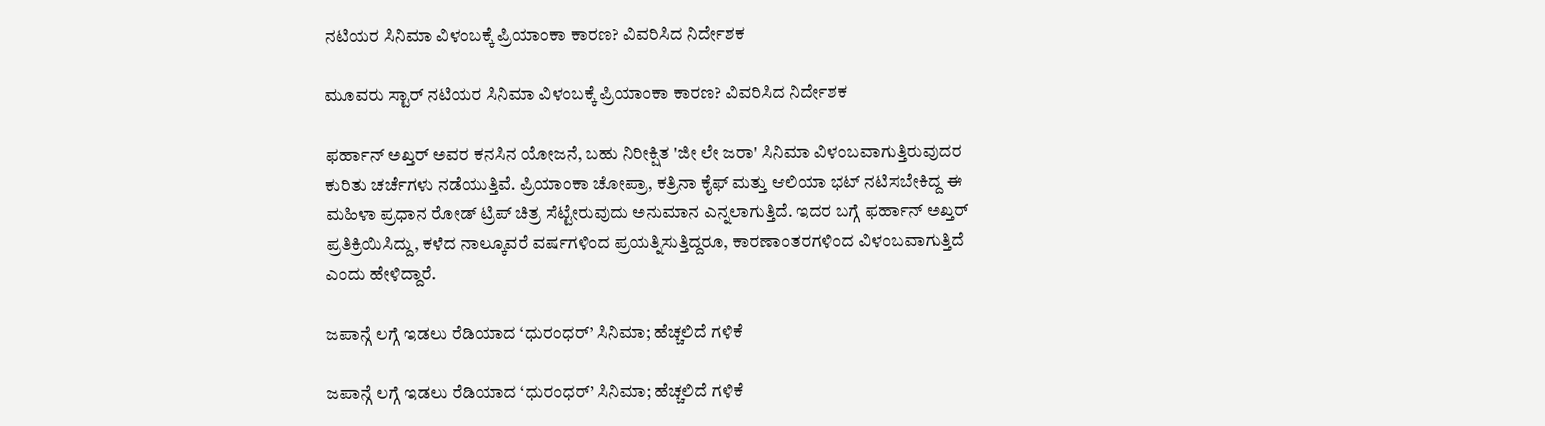ನಟಿಯರ ಸಿನಿಮಾ ವಿಳಂಬಕ್ಕೆ ಪ್ರಿಯಾಂಕಾ ಕಾರಣ? ವಿವರಿಸಿದ ನಿರ್ದೇಶಕ

ಮೂವರು ಸ್ಟಾರ್ ನಟಿಯರ ಸಿನಿಮಾ ವಿಳಂಬಕ್ಕೆ ಪ್ರಿಯಾಂಕಾ ಕಾರಣ? ವಿವರಿಸಿದ ನಿರ್ದೇಶಕ

ಫರ್ಹಾನ್ ಅಖ್ತರ್ ಅವರ ಕನಸಿನ ಯೋಜನೆ, ಬಹು ನಿರೀಕ್ಷಿತ 'ಜೀ ಲೇ ಜರಾ' ಸಿನಿಮಾ ವಿಳಂಬವಾಗುತ್ತಿರುವುದರ ಕುರಿತು ಚರ್ಚೆಗಳು ನಡೆಯುತ್ತಿವೆ. ಪ್ರಿಯಾಂಕಾ ಚೋಪ್ರಾ, ಕತ್ರಿನಾ ಕೈಫ್ ಮತ್ತು ಆಲಿಯಾ ಭಟ್ ನಟಿಸಬೇಕಿದ್ದ ಈ ಮಹಿಳಾ ಪ್ರಧಾನ ರೋಡ್ ಟ್ರಿಪ್ ಚಿತ್ರ ಸೆಟ್ಟೇರುವುದು ಅನುಮಾನ ಎನ್ನಲಾಗುತ್ತಿದೆ. ಇದರ ಬಗ್ಗೆ ಫರ್ಹಾನ್ ಅಖ್ತರ್ ಪ್ರತಿಕ್ರಿಯಿಸಿದ್ದು, ಕಳೆದ ನಾಲ್ಕೂವರೆ ವರ್ಷಗಳಿಂದ ಪ್ರಯತ್ನಿಸುತ್ತಿದ್ದರೂ, ಕಾರಣಾಂತರಗಳಿಂದ ವಿಳಂಬವಾಗುತ್ತಿದೆ ಎಂದು ಹೇಳಿದ್ದಾರೆ.

ಜಪಾನ್ಗೆ ಲಗ್ಗೆ ಇಡಲು ರೆಡಿಯಾದ ‘ಧುರಂಧರ್’ ಸಿನಿಮಾ; ಹೆಚ್ಚಲಿದೆ ಗಳಿಕೆ

ಜಪಾನ್ಗೆ ಲಗ್ಗೆ ಇಡಲು ರೆಡಿಯಾದ ‘ಧುರಂಧರ್’ ಸಿನಿಮಾ; ಹೆಚ್ಚಲಿದೆ ಗಳಿಕೆ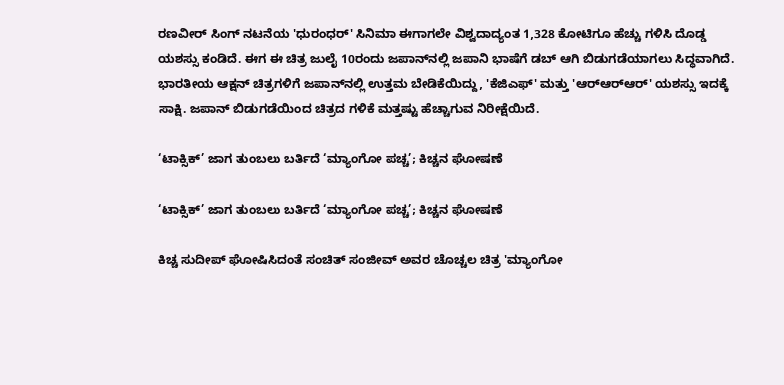ರಣವೀರ್ ಸಿಂಗ್ ನಟನೆಯ 'ಧುರಂಧರ್' ಸಿನಿಮಾ ಈಗಾಗಲೇ ವಿಶ್ವದಾದ್ಯಂತ 1,328 ಕೋಟಿಗೂ ಹೆಚ್ಚು ಗಳಿಸಿ ದೊಡ್ಡ ಯಶಸ್ಸು ಕಂಡಿದೆ. ಈಗ ಈ ಚಿತ್ರ ಜುಲೈ 10ರಂದು ಜಪಾನ್‌ನಲ್ಲಿ ಜಪಾನಿ ಭಾಷೆಗೆ ಡಬ್ ಆಗಿ ಬಿಡುಗಡೆಯಾಗಲು ಸಿದ್ಧವಾಗಿದೆ. ಭಾರತೀಯ ಆಕ್ಷನ್ ಚಿತ್ರಗಳಿಗೆ ಜಪಾನ್‌ನಲ್ಲಿ ಉತ್ತಮ ಬೇಡಿಕೆಯಿದ್ದು, 'ಕೆಜಿಎಫ್' ಮತ್ತು 'ಆರ್‌ಆರ್‌ಆರ್' ಯಶಸ್ಸು ಇದಕ್ಕೆ ಸಾಕ್ಷಿ. ಜಪಾನ್‌ ಬಿಡುಗಡೆಯಿಂದ ಚಿತ್ರದ ಗಳಿಕೆ ಮತ್ತಷ್ಟು ಹೆಚ್ಚಾಗುವ ನಿರೀಕ್ಷೆಯಿದೆ.

‘ಟಾಕ್ಸಿಕ್’ ಜಾಗ ತುಂಬಲು ಬರ್ತಿದೆ ‘ಮ್ಯಾಂಗೋ ಪಚ್ಚ’; ಕಿಚ್ಚನ ಘೋಷಣೆ

‘ಟಾಕ್ಸಿಕ್’ ಜಾಗ ತುಂಬಲು ಬರ್ತಿದೆ ‘ಮ್ಯಾಂಗೋ ಪಚ್ಚ’; ಕಿಚ್ಚನ ಘೋಷಣೆ

ಕಿಚ್ಚ ಸುದೀಪ್ ಘೋಷಿಸಿದಂತೆ ಸಂಚಿತ್ ಸಂಜೀವ್ ಅವರ ಚೊಚ್ಚಲ ಚಿತ್ರ 'ಮ್ಯಾಂಗೋ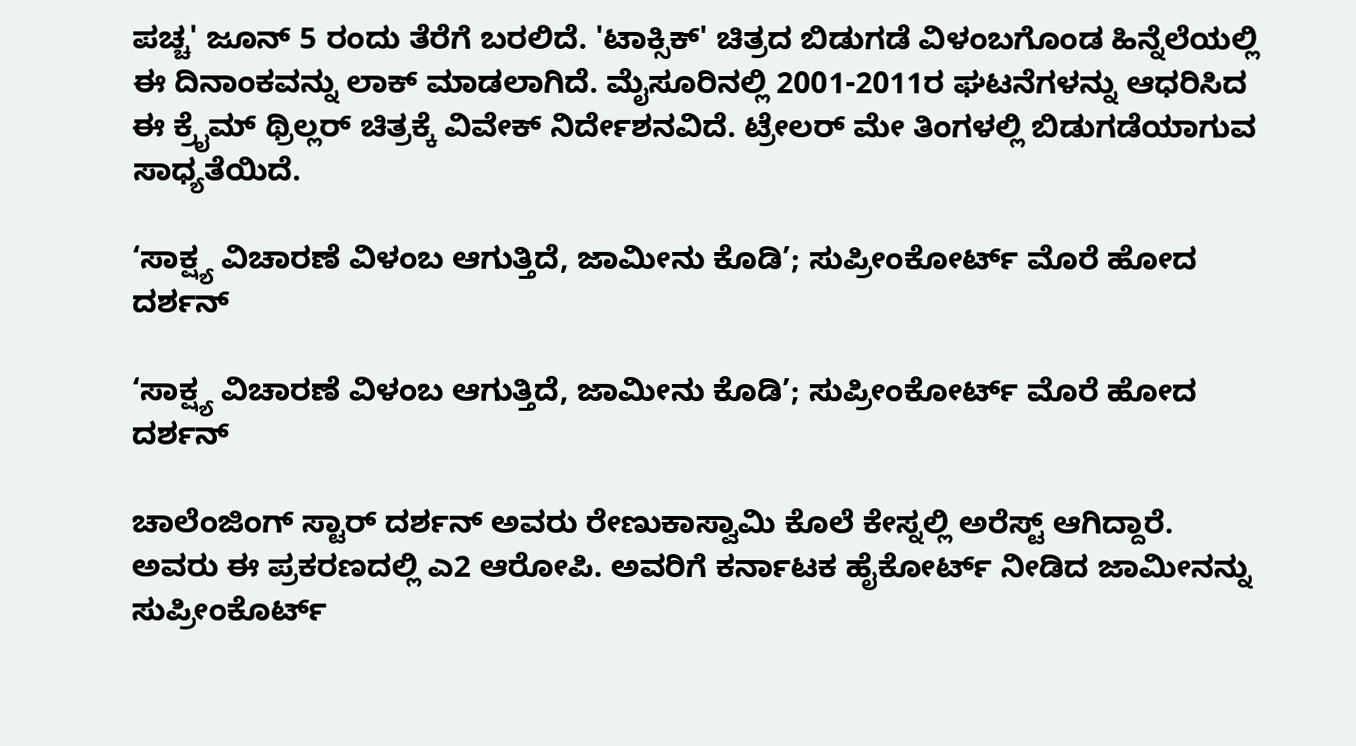ಪಚ್ಚ' ಜೂನ್ 5 ರಂದು ತೆರೆಗೆ ಬರಲಿದೆ. 'ಟಾಕ್ಸಿಕ್' ಚಿತ್ರದ ಬಿಡುಗಡೆ ವಿಳಂಬಗೊಂಡ ಹಿನ್ನೆಲೆಯಲ್ಲಿ ಈ ದಿನಾಂಕವನ್ನು ಲಾಕ್ ಮಾಡಲಾಗಿದೆ. ಮೈಸೂರಿನಲ್ಲಿ 2001-2011ರ ಘಟನೆಗಳನ್ನು ಆಧರಿಸಿದ ಈ ಕ್ರೈಮ್ ಥ್ರಿಲ್ಲರ್ ಚಿತ್ರಕ್ಕೆ ವಿವೇಕ್ ನಿರ್ದೇಶನವಿದೆ. ಟ್ರೇಲರ್ ಮೇ ತಿಂಗಳಲ್ಲಿ ಬಿಡುಗಡೆಯಾಗುವ ಸಾಧ್ಯತೆಯಿದೆ.

‘ಸಾಕ್ಷ್ಯ ವಿಚಾರಣೆ ವಿಳಂಬ ಆಗುತ್ತಿದೆ, ಜಾಮೀನು ಕೊಡಿ’; ಸುಪ್ರೀಂಕೋರ್ಟ್ ಮೊರೆ ಹೋದ ದರ್ಶನ್

‘ಸಾಕ್ಷ್ಯ ವಿಚಾರಣೆ ವಿಳಂಬ ಆಗುತ್ತಿದೆ, ಜಾಮೀನು ಕೊಡಿ’; ಸುಪ್ರೀಂಕೋರ್ಟ್ ಮೊರೆ ಹೋದ ದರ್ಶನ್

ಚಾಲೆಂಜಿಂಗ್ ಸ್ಟಾರ್ ದರ್ಶನ್ ಅವರು ರೇಣುಕಾಸ್ವಾಮಿ ಕೊಲೆ ಕೇಸ್ನಲ್ಲಿ ಅರೆಸ್ಟ್ ಆಗಿದ್ದಾರೆ. ಅವರು ಈ ಪ್ರಕರಣದಲ್ಲಿ ಎ2 ಆರೋಪಿ. ಅವರಿಗೆ ಕರ್ನಾಟಕ ಹೈಕೋರ್ಟ್ ನೀಡಿದ ಜಾಮೀನನ್ನು ಸುಪ್ರೀಂಕೊರ್ಟ್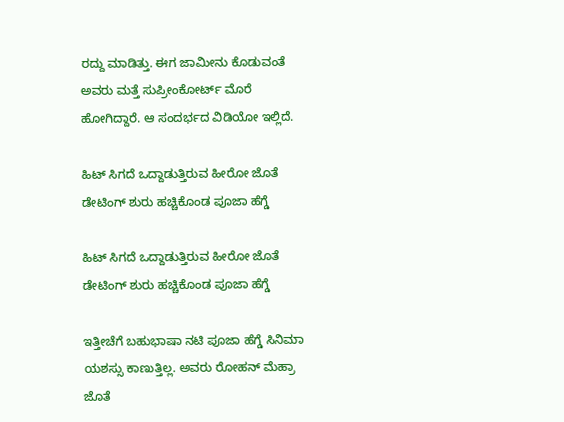ರದ್ದು ಮಾಡಿತ್ತು. ಈಗ ಜಾಮೀನು ಕೊಡುವಂತೆ ಅವರು ಮತ್ತೆ ಸುಪ್ರೀಂಕೋರ್ಟ್ ಮೊರೆ ಹೋಗಿದ್ದಾರೆ. ಆ ಸಂದರ್ಭದ ವಿಡಿಯೋ ಇಲ್ಲಿದೆ.

ಹಿಟ್ ಸಿಗದೆ ಒದ್ದಾಡುತ್ತಿರುವ ಹೀರೋ ಜೊತೆ ಡೇಟಿಂಗ್ ಶುರು ಹಚ್ಚಿಕೊಂಡ ಪೂಜಾ ಹೆಗ್ಡೆ

ಹಿಟ್ ಸಿಗದೆ ಒದ್ದಾಡುತ್ತಿರುವ ಹೀರೋ ಜೊತೆ ಡೇಟಿಂಗ್ ಶುರು ಹಚ್ಚಿಕೊಂಡ ಪೂಜಾ ಹೆಗ್ಡೆ

ಇತ್ತೀಚೆಗೆ ಬಹುಭಾಷಾ ನಟಿ ಪೂಜಾ ಹೆಗ್ಡೆ ಸಿನಿಮಾ ಯಶಸ್ಸು ಕಾಣುತ್ತಿಲ್ಲ. ಅವರು ರೋಹನ್ ಮೆಹ್ರಾ ಜೊತೆ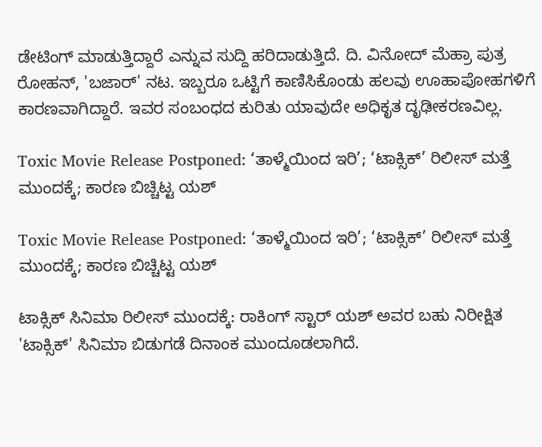ಡೇಟಿಂಗ್ ಮಾಡುತ್ತಿದ್ದಾರೆ ಎನ್ನುವ ಸುದ್ದಿ ಹರಿದಾಡುತ್ತಿದೆ. ದಿ. ವಿನೋದ್ ಮೆಹ್ರಾ ಪುತ್ರ ರೋಹನ್, 'ಬಜಾರ್' ನಟ. ಇಬ್ಬರೂ ಒಟ್ಟಿಗೆ ಕಾಣಿಸಿಕೊಂಡು ಹಲವು ಊಹಾಪೋಹಗಳಿಗೆ ಕಾರಣವಾಗಿದ್ದಾರೆ. ಇವರ ಸಂಬಂಧದ ಕುರಿತು ಯಾವುದೇ ಅಧಿಕೃತ ದೃಢೀಕರಣವಿಲ್ಲ.

Toxic Movie Release Postponed: ‘ತಾಳ್ಮೆಯಿಂದ ಇರಿ’; ‘ಟಾಕ್ಸಿಕ್’ ರಿಲೀಸ್ ಮತ್ತೆ ಮುಂದಕ್ಕೆ; ಕಾರಣ ಬಿಚ್ಚಿಟ್ಟ ಯಶ್

Toxic Movie Release Postponed: ‘ತಾಳ್ಮೆಯಿಂದ ಇರಿ’; ‘ಟಾಕ್ಸಿಕ್’ ರಿಲೀಸ್ ಮತ್ತೆ ಮುಂದಕ್ಕೆ; ಕಾರಣ ಬಿಚ್ಚಿಟ್ಟ ಯಶ್

ಟಾಕ್ಸಿಕ್ ಸಿನಿಮಾ ರಿಲೀಸ್ ಮುಂದಕ್ಕೆ: ರಾಕಿಂಗ್ ಸ್ಟಾರ್ ಯಶ್ ಅವರ ಬಹು ನಿರೀಕ್ಷಿತ 'ಟಾಕ್ಸಿಕ್' ಸಿನಿಮಾ ಬಿಡುಗಡೆ ದಿನಾಂಕ ಮುಂದೂಡಲಾಗಿದೆ.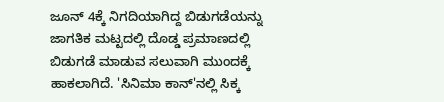ಜೂನ್ 4ಕ್ಕೆ ನಿಗದಿಯಾಗಿದ್ದ ಬಿಡುಗಡೆಯನ್ನು ಜಾಗತಿಕ ಮಟ್ಟದಲ್ಲಿ ದೊಡ್ಡ ಪ್ರಮಾಣದಲ್ಲಿ ಬಿಡುಗಡೆ ಮಾಡುವ ಸಲುವಾಗಿ ಮುಂದಕ್ಕೆ ಹಾಕಲಾಗಿದೆ. 'ಸಿನಿಮಾ ಕಾನ್'ನಲ್ಲಿ ಸಿಕ್ಕ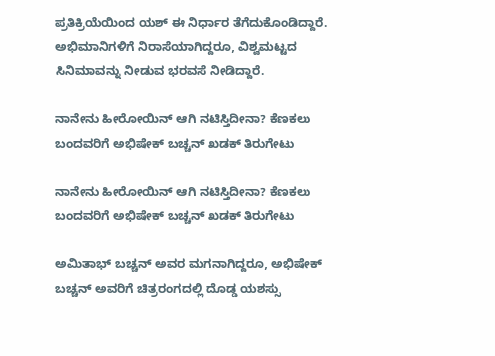ಪ್ರತಿಕ್ರಿಯೆಯಿಂದ ಯಶ್ ಈ ನಿರ್ಧಾರ ತೆಗೆದುಕೊಂಡಿದ್ದಾರೆ. ಅಭಿಮಾನಿಗಳಿಗೆ ನಿರಾಸೆಯಾಗಿದ್ದರೂ, ವಿಶ್ವಮಟ್ಟದ ಸಿನಿಮಾವನ್ನು ನೀಡುವ ಭರವಸೆ ನೀಡಿದ್ದಾರೆ.

ನಾನೇನು ಹೀರೋಯಿನ್ ಆಗಿ ನಟಿಸ್ತಿದೀನಾ? ಕೆಣಕಲು ಬಂದವರಿಗೆ ಅಭಿಷೇಕ್ ಬಚ್ಚನ್ ಖಡಕ್ ತಿರುಗೇಟು

ನಾನೇನು ಹೀರೋಯಿನ್ ಆಗಿ ನಟಿಸ್ತಿದೀನಾ? ಕೆಣಕಲು ಬಂದವರಿಗೆ ಅಭಿಷೇಕ್ ಬಚ್ಚನ್ ಖಡಕ್ ತಿರುಗೇಟು

ಅಮಿತಾಭ್ ಬಚ್ಚನ್ ಅವರ ಮಗನಾಗಿದ್ದರೂ, ಅಭಿಷೇಕ್ ಬಚ್ಚನ್ ಅವರಿಗೆ ಚಿತ್ರರಂಗದಲ್ಲಿ ದೊಡ್ಡ ಯಶಸ್ಸು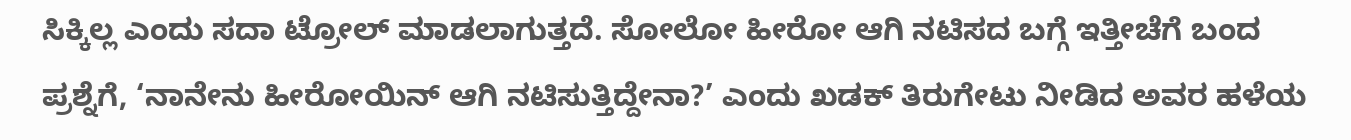ಸಿಕ್ಕಿಲ್ಲ ಎಂದು ಸದಾ ಟ್ರೋಲ್ ಮಾಡಲಾಗುತ್ತದೆ. ಸೋಲೋ ಹೀರೋ ಆಗಿ ನಟಿಸದ ಬಗ್ಗೆ ಇತ್ತೀಚೆಗೆ ಬಂದ ಪ್ರಶ್ನೆಗೆ, ‘ನಾನೇನು ಹೀರೋಯಿನ್ ಆಗಿ ನಟಿಸುತ್ತಿದ್ದೇನಾ?’ ಎಂದು ಖಡಕ್ ತಿರುಗೇಟು ನೀಡಿದ ಅವರ ಹಳೆಯ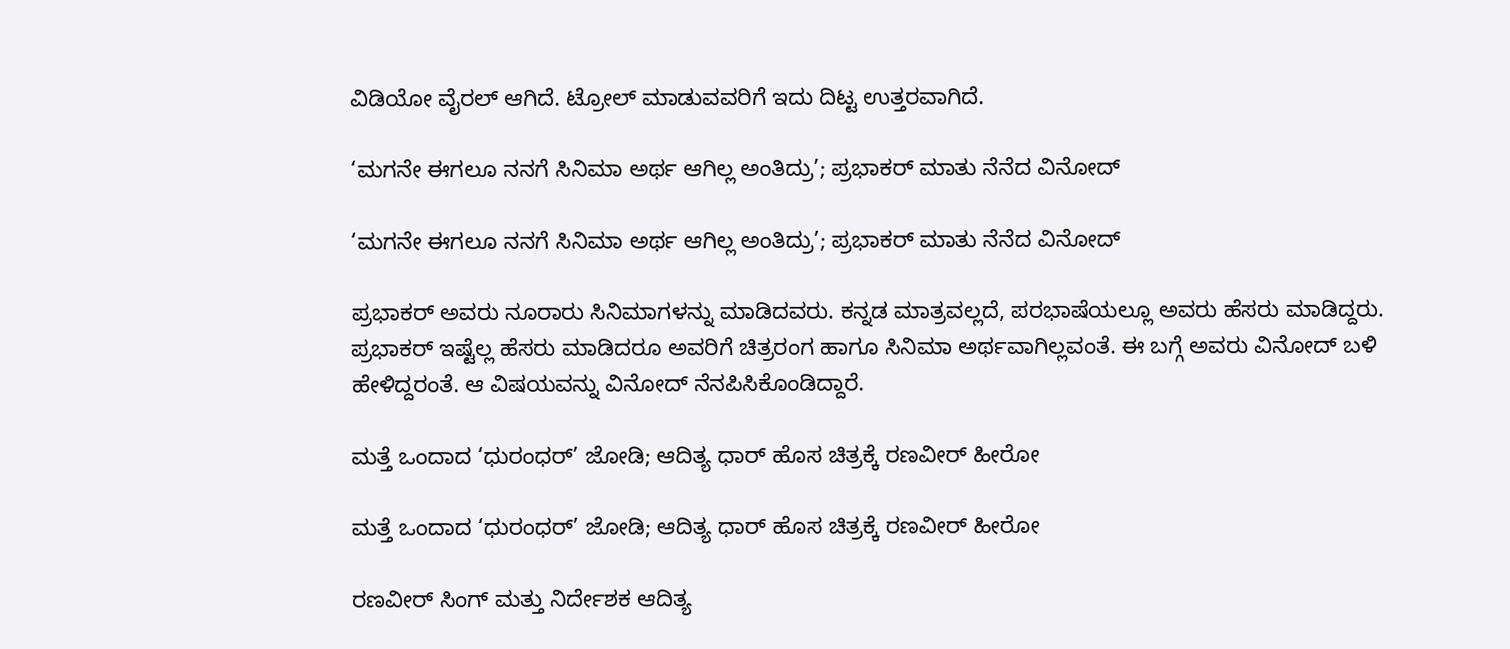ವಿಡಿಯೋ ವೈರಲ್ ಆಗಿದೆ. ಟ್ರೋಲ್ ಮಾಡುವವರಿಗೆ ಇದು ದಿಟ್ಟ ಉತ್ತರವಾಗಿದೆ.

‘ಮಗನೇ ಈಗಲೂ ನನಗೆ ಸಿನಿಮಾ ಅರ್ಥ ಆಗಿಲ್ಲ ಅಂತಿದ್ರು’; ಪ್ರಭಾಕರ್ ಮಾತು ನೆನೆದ ವಿನೋದ್

‘ಮಗನೇ ಈಗಲೂ ನನಗೆ ಸಿನಿಮಾ ಅರ್ಥ ಆಗಿಲ್ಲ ಅಂತಿದ್ರು’; ಪ್ರಭಾಕರ್ ಮಾತು ನೆನೆದ ವಿನೋದ್

ಪ್ರಭಾಕರ್ ಅವರು ನೂರಾರು ಸಿನಿಮಾಗಳನ್ನು ಮಾಡಿದವರು. ಕನ್ನಡ ಮಾತ್ರವಲ್ಲದೆ, ಪರಭಾಷೆಯಲ್ಲೂ ಅವರು ಹೆಸರು ಮಾಡಿದ್ದರು. ಪ್ರಭಾಕರ್ ಇಷ್ಟೆಲ್ಲ ಹೆಸರು ಮಾಡಿದರೂ ಅವರಿಗೆ ಚಿತ್ರರಂಗ ಹಾಗೂ ಸಿನಿಮಾ ಅರ್ಥವಾಗಿಲ್ಲವಂತೆ. ಈ ಬಗ್ಗೆ ಅವರು ವಿನೋದ್ ಬಳಿ ಹೇಳಿದ್ದರಂತೆ. ಆ ವಿಷಯವನ್ನು ವಿನೋದ್ ನೆನಪಿಸಿಕೊಂಡಿದ್ದಾರೆ.

ಮತ್ತೆ ಒಂದಾದ ‘ಧುರಂಧರ್’ ಜೋಡಿ; ಆದಿತ್ಯ ಧಾರ್ ಹೊಸ ಚಿತ್ರಕ್ಕೆ ರಣವೀರ್ ಹೀರೋ

ಮತ್ತೆ ಒಂದಾದ ‘ಧುರಂಧರ್’ ಜೋಡಿ; ಆದಿತ್ಯ ಧಾರ್ ಹೊಸ ಚಿತ್ರಕ್ಕೆ ರಣವೀರ್ ಹೀರೋ

ರಣವೀರ್ ಸಿಂಗ್ ಮತ್ತು ನಿರ್ದೇಶಕ ಆದಿತ್ಯ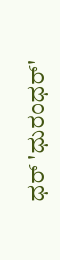ಧರ್ 'ಧುರಂಧರ್'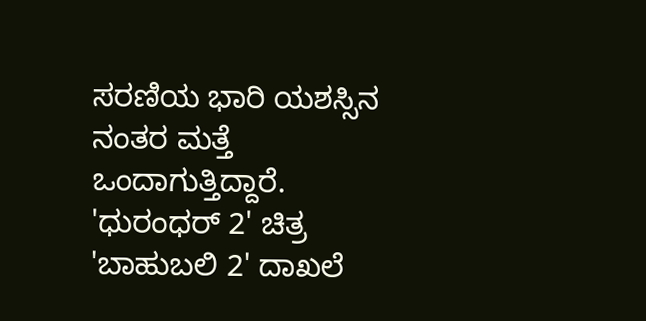ಸರಣಿಯ ಭಾರಿ ಯಶಸ್ಸಿನ ನಂತರ ಮತ್ತೆ ಒಂದಾಗುತ್ತಿದ್ದಾರೆ. 'ಧುರಂಧರ್ 2' ಚಿತ್ರ 'ಬಾಹುಬಲಿ 2' ದಾಖಲೆ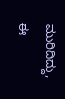ಮುರಿದಿದ್ದು, ಈ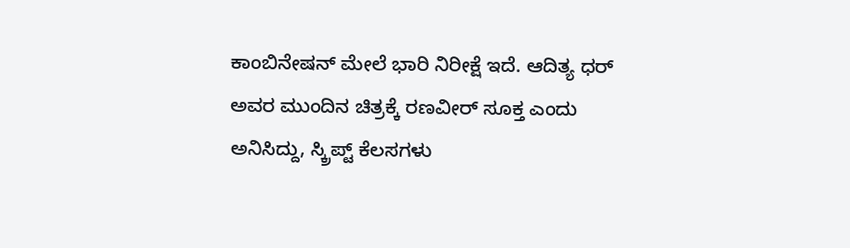ಕಾಂಬಿನೇಷನ್ ಮೇಲೆ ಭಾರಿ ನಿರೀಕ್ಷೆ ಇದೆ. ಆದಿತ್ಯ ಧರ್ ಅವರ ಮುಂದಿನ ಚಿತ್ರಕ್ಕೆ ರಣವೀರ್ ಸೂಕ್ತ ಎಂದು ಅನಿಸಿದ್ದು, ಸ್ಕ್ರಿಪ್ಟ್ ಕೆಲಸಗಳು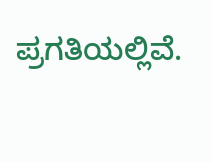ಪ್ರಗತಿಯಲ್ಲಿವೆ.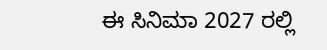ಈ ಸಿನಿಮಾ 2027 ರಲ್ಲಿ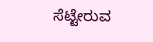ಸೆಟ್ಟೇರುವ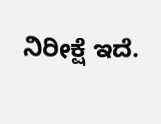ನಿರೀಕ್ಷೆ ಇದೆ.